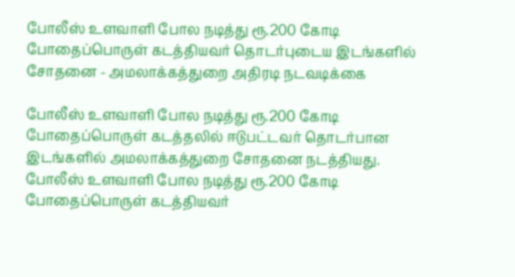போலீஸ் உளவாளி போல நடித்து ரூ.200 கோடி போதைப்பொருள் கடத்தியவர் தொடர்புடைய இடங்களில் சோதனை - அமலாக்கத்துறை அதிரடி நடவடிக்கை

போலீஸ் உளவாளி போல நடித்து ரூ.200 கோடி போதைப்பொருள் கடத்தலில் ஈடுபட்டவர் தொடர்பான இடங்களில் அமலாக்கத்துறை சோதனை நடத்தியது.
போலீஸ் உளவாளி போல நடித்து ரூ.200 கோடி போதைப்பொருள் கடத்தியவர்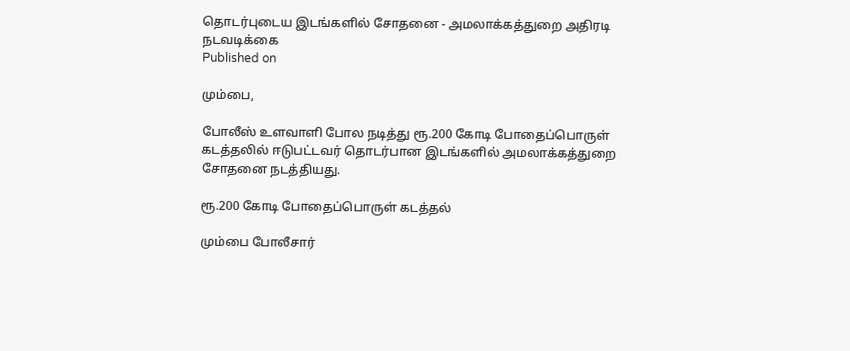தொடர்புடைய இடங்களில் சோதனை - அமலாக்கத்துறை அதிரடி நடவடிக்கை
Published on

மும்பை,

போலீஸ் உளவாளி போல நடித்து ரூ.200 கோடி போதைப்பொருள் கடத்தலில் ஈடுபட்டவர் தொடர்பான இடங்களில் அமலாக்கத்துறை சோதனை நடத்தியது.

ரூ.200 கோடி போதைப்பொருள் கடத்தல்

மும்பை போலீசார்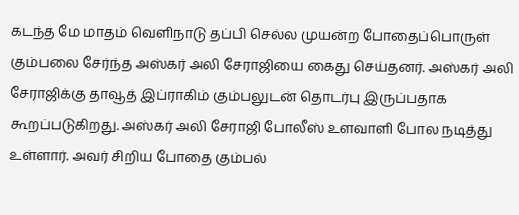கடந்த மே மாதம் வெளிநாடு தப்பி செல்ல முயன்ற போதைப்பொருள் கும்பலை சேர்ந்த அஸ்கர் அலி சேராஜியை கைது செய்தனர். அஸ்கர் அலி சேராஜிக்கு தாவூத் இப்ராகிம் கும்பலுடன் தொடர்பு இருப்பதாக கூறப்படுகிறது. அஸ்கர் அலி சேராஜி போலீஸ் உளவாளி போல நடித்து உள்ளார். அவர் சிறிய போதை கும்பல்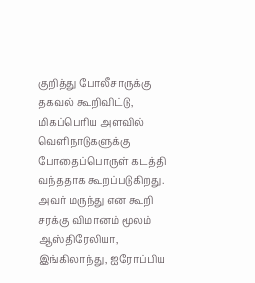குறித்து போலீசாருக்கு தகவல் கூறிவிட்டு, மிகப்பெரிய அளவில் வெளிநாடுகளுக்கு போதைப்பொருள் கடத்தி வந்ததாக கூறப்படுகிறது. அவர் மருந்து என கூறி சரக்கு விமானம் மூலம் ஆஸ்திரேலியா, இங்கிலாந்து, ஐரோப்பிய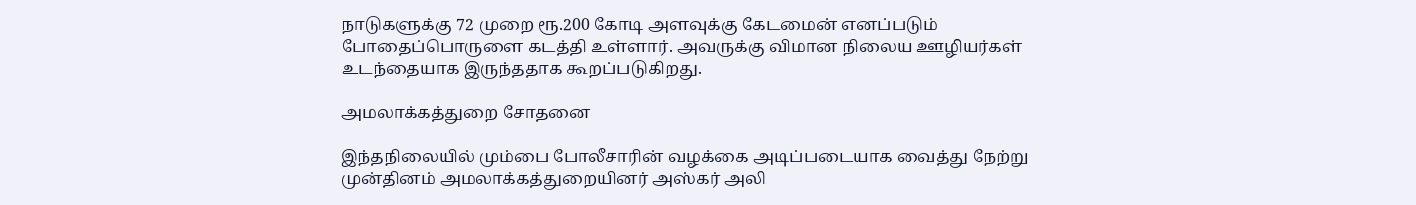நாடுகளுக்கு 72 முறை ரூ.200 கோடி அளவுக்கு கேடமைன் எனப்படும் போதைப்பொருளை கடத்தி உள்ளார். அவருக்கு விமான நிலைய ஊழியர்கள் உடந்தையாக இருந்ததாக கூறப்படுகிறது.

அமலாக்கத்துறை சோதனை

இந்தநிலையில் மும்பை போலீசாரின் வழக்கை அடிப்படையாக வைத்து நேற்று முன்தினம் அமலாக்கத்துறையினர் அஸ்கர் அலி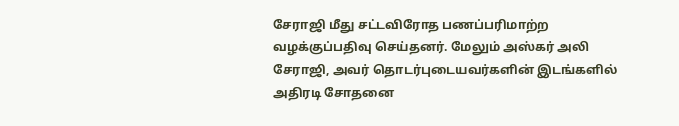சேராஜி மீது சட்டவிரோத பணப்பரிமாற்ற வழக்குப்பதிவு செய்தனர். மேலும் அஸ்கர் அலி சேராஜி, அவர் தொடர்புடையவர்களின் இடங்களில் அதிரடி சோதனை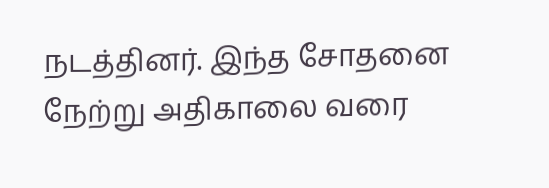நடத்தினர். இந்த சோதனை நேற்று அதிகாலை வரை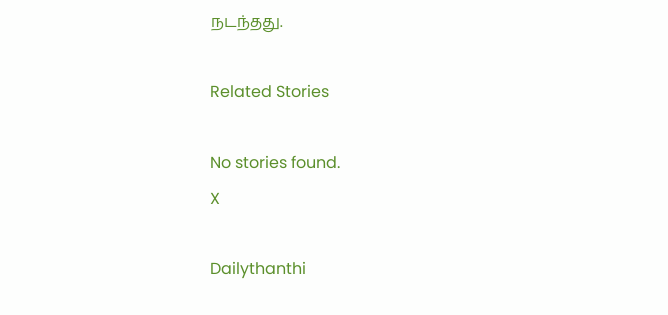நடந்தது.

Related Stories

No stories found.
X

Dailythanthi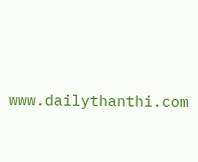www.dailythanthi.com